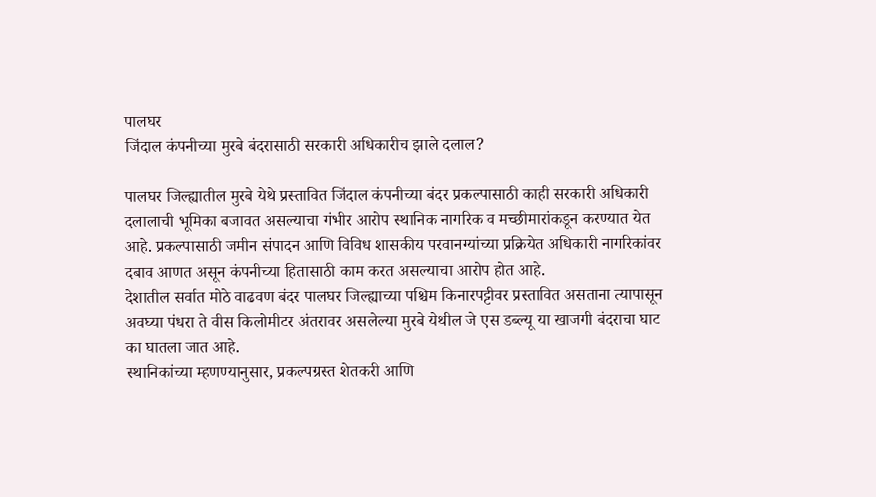पालघर
जिंदाल कंपनीच्या मुरबे बंदरासाठी सरकारी अधिकारीच झाले दलाल?

पालघर जिल्ह्यातील मुरबे येथे प्रस्तावित जिंदाल कंपनीच्या बंदर प्रकल्पासाठी काही सरकारी अधिकारी दलालाची भूमिका बजावत असल्याचा गंभीर आरोप स्थानिक नागरिक व मच्छीमारांकडून करण्यात येत आहे. प्रकल्पासाठी जमीन संपादन आणि विविध शासकीय परवानग्यांच्या प्रक्रियेत अधिकारी नागरिकांवर दबाव आणत असून कंपनीच्या हितासाठी काम करत असल्याचा आरोप होत आहे.
देशातील सर्वात मोठे वाढवण बंदर पालघर जिल्ह्याच्या पश्चिम किनारपट्टीवर प्रस्तावित असताना त्यापासून अवघ्या पंधरा ते वीस किलोमीटर अंतरावर असलेल्या मुरबे येथील जे एस डब्ल्यू या खाजगी बंदराचा घाट का घातला जात आहे.
स्थानिकांच्या म्हणण्यानुसार, प्रकल्पग्रस्त शेतकरी आणि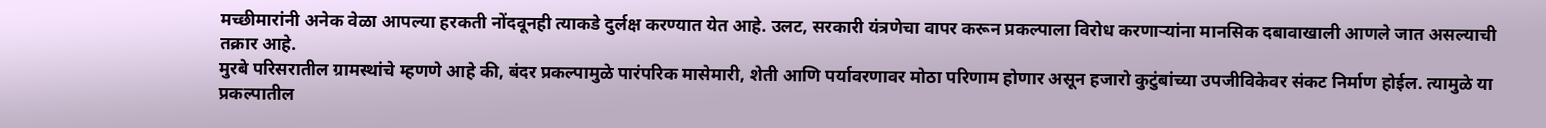मच्छीमारांनी अनेक वेळा आपल्या हरकती नोंदवूनही त्याकडे दुर्लक्ष करण्यात येत आहे. उलट, सरकारी यंत्रणेचा वापर करून प्रकल्पाला विरोध करणाऱ्यांना मानसिक दबावाखाली आणले जात असल्याची तक्रार आहे.
मुरबे परिसरातील ग्रामस्थांचे म्हणणे आहे की, बंदर प्रकल्पामुळे पारंपरिक मासेमारी, शेती आणि पर्यावरणावर मोठा परिणाम होणार असून हजारो कुटुंबांच्या उपजीविकेवर संकट निर्माण होईल. त्यामुळे या प्रकल्पातील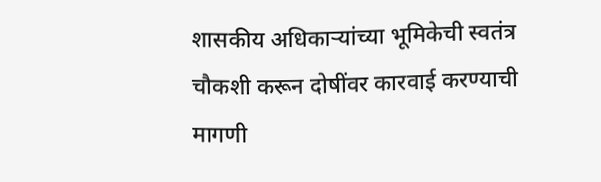शासकीय अधिकाऱ्यांच्या भूमिकेची स्वतंत्र चौकशी करून दोषींवर कारवाई करण्याची मागणी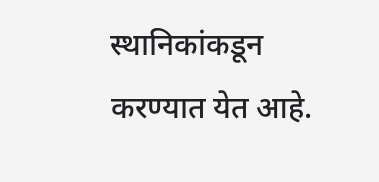स्थानिकांकडून करण्यात येत आहे.